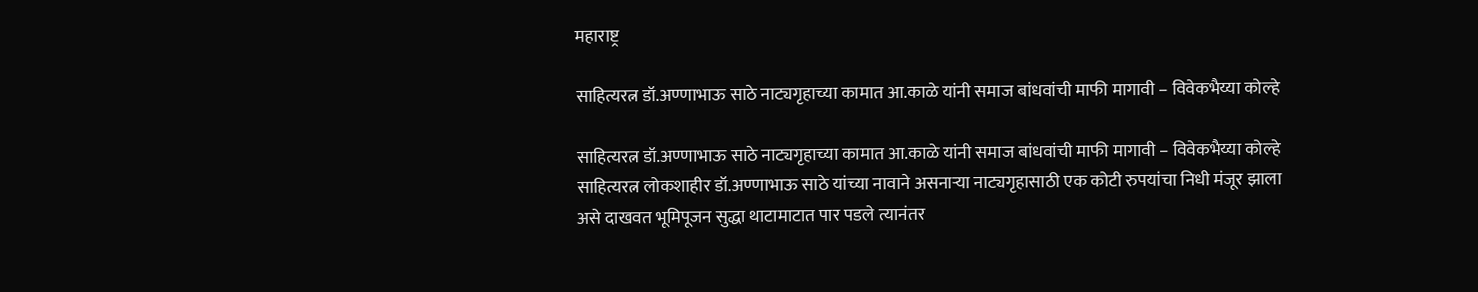महाराष्ट्र

साहित्यरत्न डॉ.अण्णाभाऊ साठे नाट्यगृहाच्या कामात आ.काळे यांनी समाज बांधवांची माफी मागावी – विवेकभैय्या कोल्हे

साहित्यरत्न डॉ.अण्णाभाऊ साठे नाट्यगृहाच्या कामात आ.काळे यांनी समाज बांधवांची माफी मागावी – विवेकभैय्या कोल्हे
साहित्यरत्न लोकशाहीर डॉ.अण्णाभाऊ साठे यांच्या नावाने असनाऱ्या नाट्यगृहासाठी एक कोटी रुपयांचा निधी मंजूर झाला असे दाखवत भूमिपूजन सुद्धा थाटामाटात पार पडले त्यानंतर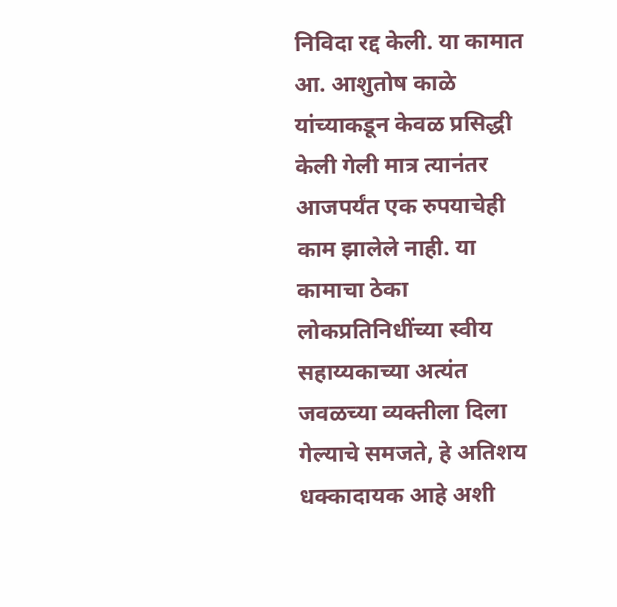निविदा रद्द केली. या कामात आ. आशुतोष काळे यांच्याकडून केवळ प्रसिद्धी केली गेली मात्र त्यानंतर आजपर्यंत एक रुपयाचेही काम झालेले नाही. या कामाचा ठेका लोकप्रतिनिधींच्या स्वीय सहाय्यकाच्या अत्यंत जवळच्या व्यक्तीला दिला गेल्याचे समजते, हे अतिशय धक्कादायक आहे अशी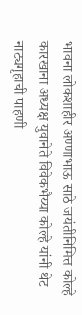भावना लोकशाहीर अण्णाभाऊ साठे जयंतीनिमित्त कोल्हे कारखाना अध्यक्ष युवानेते विवेकभैय्या कोल्हे यांनी थेट नाट्यगृहाची पाहणी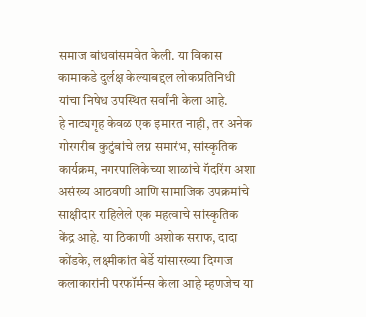समाज बांधवांसमवेत केली. या विकास कामाकडे दुर्लक्ष केल्याबद्दल लोकप्रतिनिधी यांचा निषेध उपस्थित सर्वांनी केला आहे.
हे नाट्यगृह केवळ एक इमारत नाही, तर अनेक गोरगरीब कुटुंबांचे लग्न समारंभ, सांस्कृतिक कार्यक्रम, नगरपालिकेच्या शाळांचे गॅदरिंग अशा असंख्य आठवणी आणि सामाजिक उपक्रमांचे साक्षीदार राहिलेले एक महत्वाचे सांस्कृतिक केंद्र आहे. या ठिकाणी अशोक सराफ, दादा कोंडके, लक्ष्मीकांत बेर्डे यांसारख्या दिग्गज कलाकारांनी परफॉर्मन्स केला आहे म्हणजेच या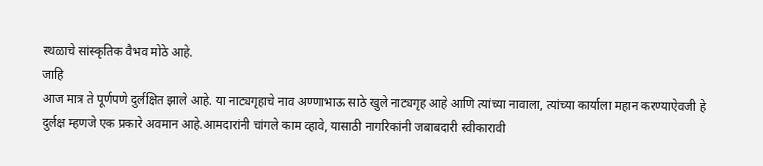स्थळाचे सांस्कृतिक वैभव मोठे आहे.
जाहि
आज मात्र ते पूर्णपणे दुर्लक्षित झाले आहे. या नाट्यगृहाचे नाव अण्णाभाऊ साठे खुले नाट्यगृह आहे आणि त्यांच्या नावाला, त्यांच्या कार्याला महान करण्याऐवजी हे दुर्लक्ष म्हणजे एक प्रकारे अवमान आहे.आमदारांनी चांगले काम व्हावे, यासाठी नागरिकांनी जबाबदारी स्वीकारावी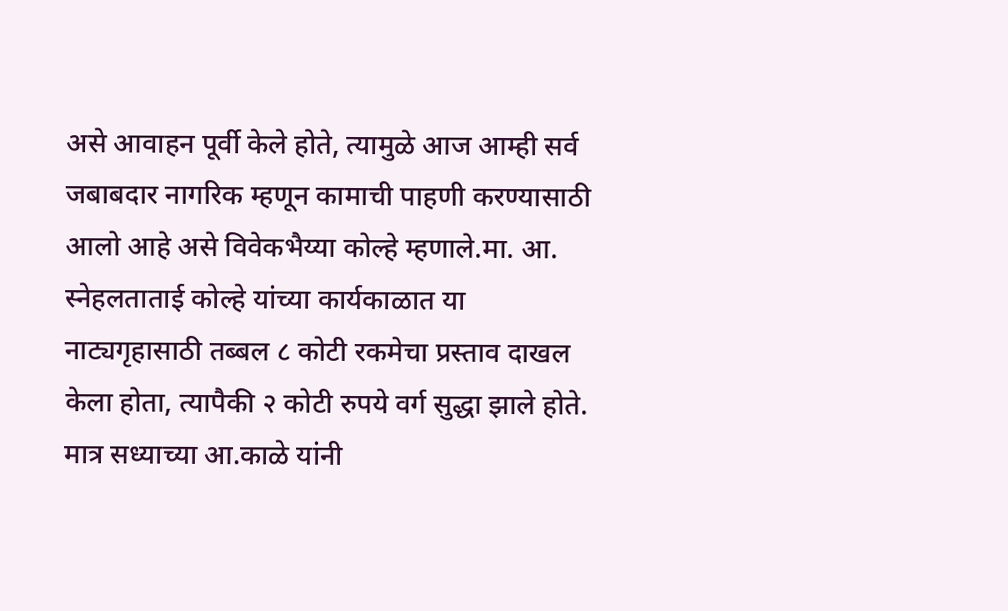असे आवाहन पूर्वी केले होते, त्यामुळे आज आम्ही सर्व जबाबदार नागरिक म्हणून कामाची पाहणी करण्यासाठी आलो आहे असे विवेकभैय्या कोल्हे म्हणाले.मा. आ. स्नेहलताताई कोल्हे यांच्या कार्यकाळात या नाट्यगृहासाठी तब्बल ८ कोटी रकमेचा प्रस्ताव दाखल केला होता, त्यापैकी २ कोटी रुपये वर्ग सुद्धा झाले होते. मात्र सध्याच्या आ.काळे यांनी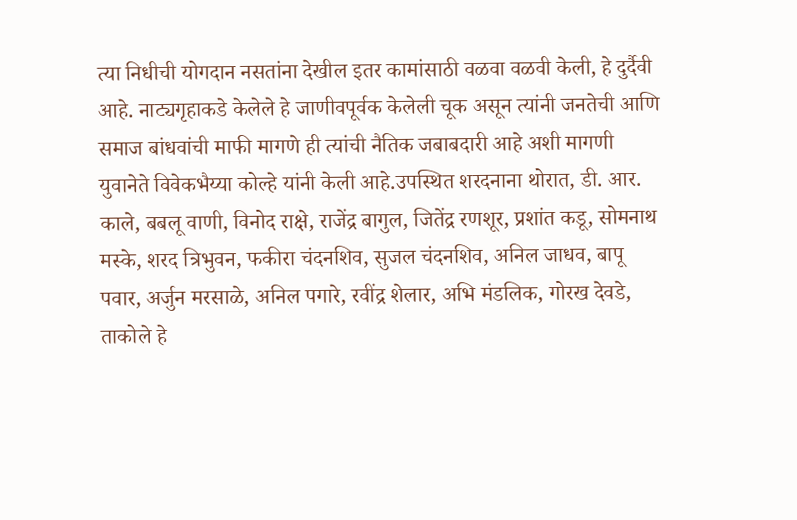त्या निधीची योगदान नसतांना देखील इतर कामांसाठी वळवा वळवी केली, हे दुर्दैवी आहे. नाट्यगृहाकडे केलेले हे जाणीवपूर्वक केलेली चूक असून त्यांनी जनतेची आणि समाज बांधवांची माफी मागणे ही त्यांची नैतिक जबाबदारी आहे अशी मागणी युवानेते विवेकभैय्या कोल्हे यांनी केली आहे.उपस्थित शरदनाना थोरात, डी. आर. काले, बबलू वाणी, विनोद राक्षे, राजेंद्र बागुल, जितेंद्र रणशूर, प्रशांत कडू, सोमनाथ मस्के, शरद त्रिभुवन, फकीरा चंदनशिव, सुजल चंदनशिव, अनिल जाधव, बापू पवार, अर्जुन मरसाळे, अनिल पगारे, रवींद्र शेलार, अभि मंडलिक, गोरख देवडे, ताकोले हे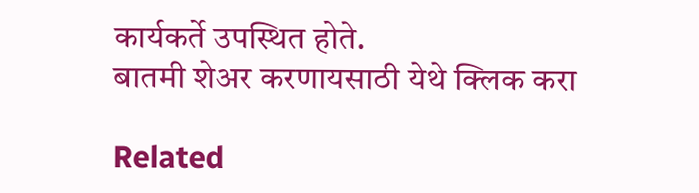कार्यकर्ते उपस्थित होते.
बातमी शेअर करणायसाठी येथे क्लिक करा

Related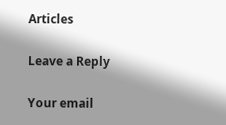Articles

Leave a Reply

Your email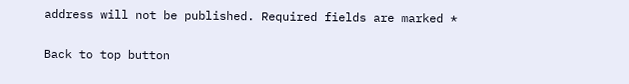address will not be published. Required fields are marked *

Back to top button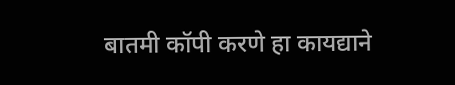बातमी कॉपी करणे हा कायद्याने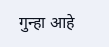गुन्हा आहे